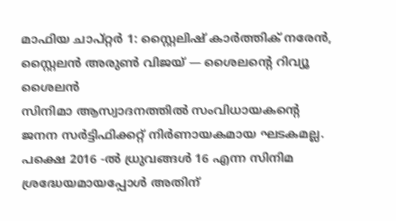മാഫിയ ചാപ്റ്റർ 1: സ്റ്റൈലിഷ് കാർത്തിക് നരേൻ, സ്റ്റൈലൻ അരുൺ വിജയ് — ശൈലന്റെ റിവ്യൂ
ശൈലൻ
സിനിമാ ആസ്വാദനത്തിൽ സംവിധായകന്റെ ജനന സർട്ടിഫിക്കറ്റ് നിർണായകമായ ഘടകമല്ല. പക്ഷെ 2016 -ൽ ധ്രുവങ്ങൾ 16 എന്ന സിനിമ ശ്രദ്ധേയമായപ്പോൾ അതിന്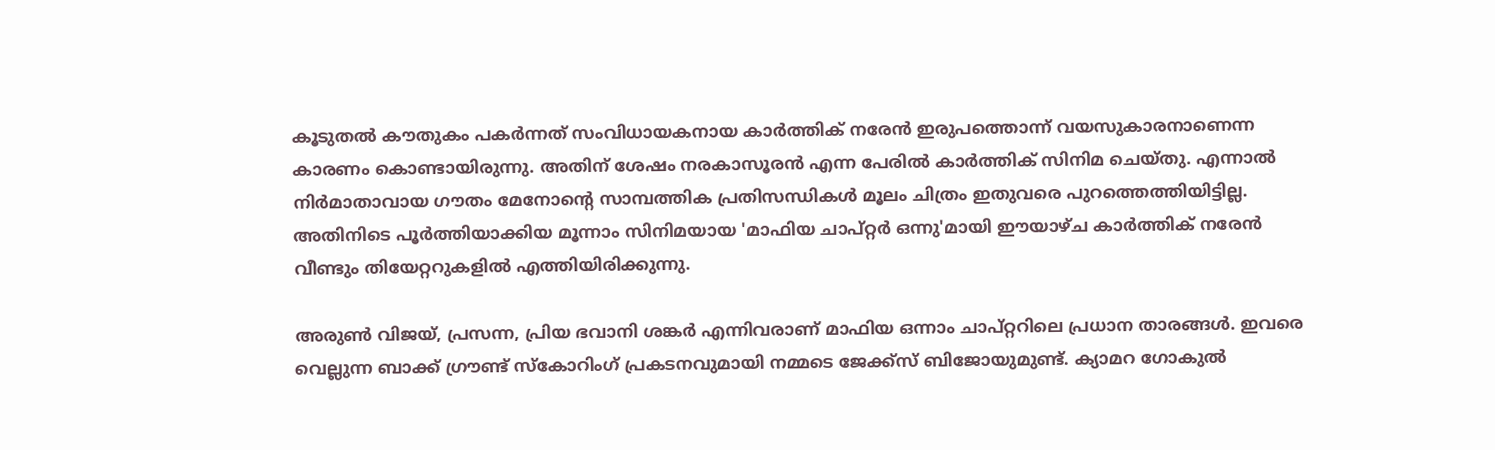കൂടുതൽ കൗതുകം പകർന്നത് സംവിധായകനായ കാർത്തിക് നരേൻ ഇരുപത്തൊന്ന് വയസുകാരനാണെന്ന കാരണം കൊണ്ടായിരുന്നു. അതിന് ശേഷം നരകാസൂരൻ എന്ന പേരിൽ കാർത്തിക് സിനിമ ചെയ്തു. എന്നാൽ നിർമാതാവായ ഗൗതം മേനോന്റെ സാമ്പത്തിക പ്രതിസന്ധികൾ മൂലം ചിത്രം ഇതുവരെ പുറത്തെത്തിയിട്ടില്ല. അതിനിടെ പൂർത്തിയാക്കിയ മൂന്നാം സിനിമയായ 'മാഫിയ ചാപ്റ്റർ ഒന്നു'മായി ഈയാഴ്ച കാർത്തിക് നരേൻ വീണ്ടും തിയേറ്ററുകളിൽ എത്തിയിരിക്കുന്നു.

അരുൺ വിജയ്, പ്രസന്ന, പ്രിയ ഭവാനി ശങ്കർ എന്നിവരാണ് മാഫിയ ഒന്നാം ചാപ്റ്ററിലെ പ്രധാന താരങ്ങൾ. ഇവരെ വെല്ലുന്ന ബാക്ക് ഗ്രൗണ്ട് സ്കോറിംഗ് പ്രകടനവുമായി നമ്മടെ ജേക്ക്സ് ബിജോയുമുണ്ട്. ക്യാമറ ഗോകുൽ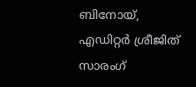ബിനോയ്, എഡിറ്റർ ശ്രീജിത് സാരംഗ്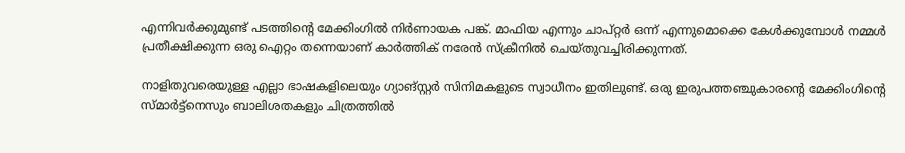എന്നിവർക്കുമുണ്ട് പടത്തിന്റെ മേക്കിംഗിൽ നിർണായക പങ്ക്. മാഫിയ എന്നും ചാപ്റ്റർ ഒന്ന് എന്നുമൊക്കെ കേൾക്കുമ്പോൾ നമ്മൾ പ്രതീക്ഷിക്കുന്ന ഒരു ഐറ്റം തന്നെയാണ് കാർത്തിക് നരേൻ സ്ക്രീനിൽ ചെയ്തുവച്ചിരിക്കുന്നത്.

നാളിതുവരെയുള്ള എല്ലാ ഭാഷകളിലെയും ഗ്യാങ്സ്റ്റർ സിനിമകളുടെ സ്വാധീനം ഇതിലുണ്ട്. ഒരു ഇരുപത്തഞ്ചുകാരന്റെ മേക്കിംഗിന്റെ സ്മാർട്ട്നെസും ബാലിശതകളും ചിത്രത്തിൽ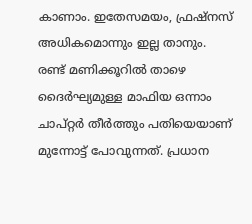കാണാം. ഇതേസമയം, ഫ്രഷ്നസ് അധികമൊന്നും ഇല്ല താനും.
രണ്ട് മണിക്കൂറിൽ താഴെ ദൈർഘ്യമുള്ള മാഫിയ ഒന്നാം ചാപ്റ്റർ തീർത്തും പതിയെയാണ് മുന്നോട്ട് പോവുന്നത്. പ്രധാന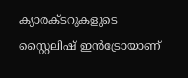ക്യാരക്ടറുകളുടെ സ്റ്റൈലിഷ് ഇൻട്രോയാണ്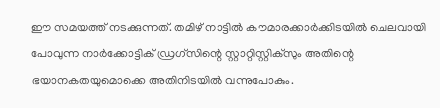ഈ സമയത്ത് നടക്കുന്നത്. തമിഴ് നാട്ടിൽ കൗമാരക്കാർക്കിടയിൽ ചെലവായി പോവുന്ന നാർക്കോട്ടിക് ഡ്രഗ്സിന്റെ സ്റ്റാറ്റിസ്റ്റിക്സും അതിന്റെ ഭയാനകതയുമൊക്കെ അതിനിടയിൽ വന്നുപോകും.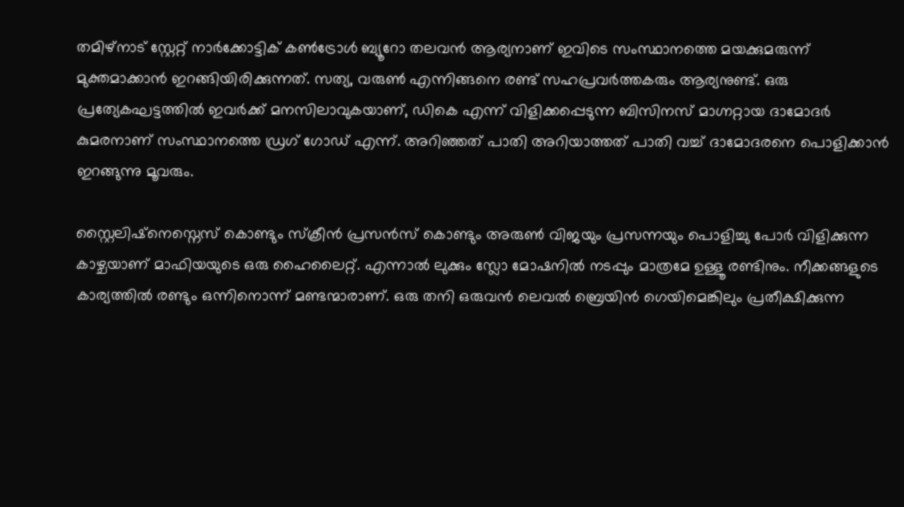തമിഴ്നാട് സ്റ്റേറ്റ് നാർക്കോട്ടിക് കൺട്രോൾ ബ്യൂറോ തലവൻ ആര്യനാണ് ഇവിടെ സംസ്ഥാനത്തെ മയക്കുമരുന്ന് മുക്തമാക്കാൻ ഇറങ്ങിയിരിക്കുന്നത്. സത്യ, വരുൺ എന്നിങ്ങനെ രണ്ട് സഹപ്രവർത്തകരും ആര്യനുണ്ട്. ഒരു പ്രത്യേകഘട്ടത്തിൽ ഇവർക്ക് മനസിലാവുകയാണ്, ഡികെ എന്ന് വിളിക്കപ്പെടുന്ന ബിസിനസ് മാഗ്നറ്റായ ദാമോദർ കുമരനാണ് സംസ്ഥാനത്തെ ഡ്രഗ് ഗോഡ് എന്ന്. അറിഞ്ഞത് പാതി അറിയാത്തത് പാതി വച്ച് ദാമോദരനെ പൊളിക്കാൻ ഇറങ്ങുന്നു മൂവരും.

സ്റ്റൈലിഷ്നെസ്നെസ് കൊണ്ടും സ്ക്രീൻ പ്രസൻസ് കൊണ്ടും അരുൺ വിജയും പ്രസന്നയും പൊളിച്ചു പോർ വിളിക്കുന്ന കാഴ്ചയാണ് മാഫിയയുടെ ഒരു ഹൈലൈറ്റ്. എന്നാൽ ലുക്കും സ്ലോ മോഷനിൽ നടപ്പും മാത്രമേ ഉള്ളൂ രണ്ടിനും. നീക്കങ്ങളുടെ കാര്യത്തിൽ രണ്ടും ഒന്നിനൊന്ന് മണ്ടന്മാരാണ്. ഒരു തനി ഒരുവൻ ലെവൽ ബ്രെയിൻ ഗെയിമെങ്കിലും പ്രതീക്ഷിക്കുന്ന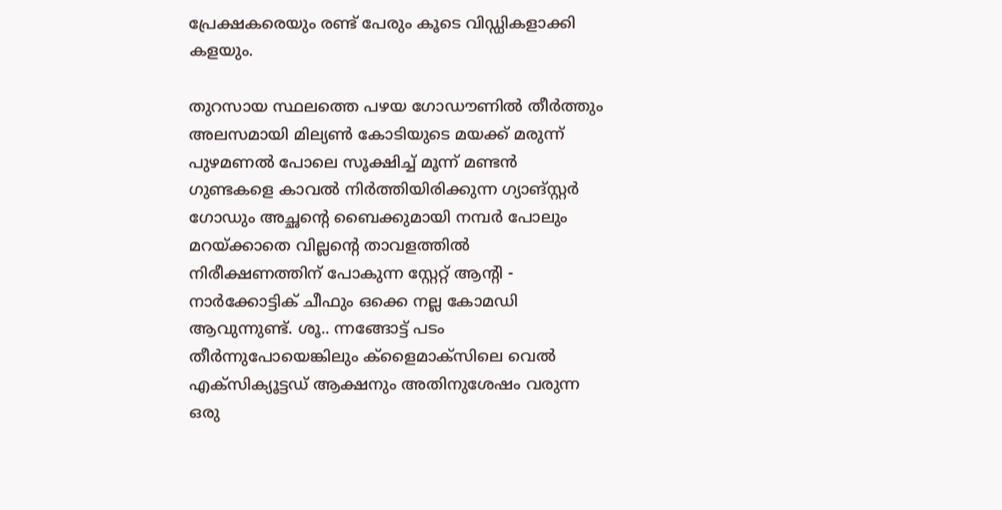പ്രേക്ഷകരെയും രണ്ട് പേരും കൂടെ വിഡ്ഡികളാക്കി കളയും.

തുറസായ സ്ഥലത്തെ പഴയ ഗോഡൗണിൽ തീർത്തും അലസമായി മില്യൺ കോടിയുടെ മയക്ക് മരുന്ന് പുഴമണൽ പോലെ സൂക്ഷിച്ച് മൂന്ന് മണ്ടൻ ഗുണ്ടകളെ കാവൽ നിർത്തിയിരിക്കുന്ന ഗ്യാങ്സ്റ്റർ ഗോഡും അച്ഛന്റെ ബൈക്കുമായി നമ്പർ പോലും മറയ്ക്കാതെ വില്ലന്റെ താവളത്തിൽ നിരീക്ഷണത്തിന് പോകുന്ന സ്റ്റേറ്റ് ആന്റി - നാർക്കോട്ടിക് ചീഫും ഒക്കെ നല്ല കോമഡി ആവുന്നുണ്ട്. ശൂ.. ന്നങ്ങോട്ട് പടം തീർന്നുപോയെങ്കിലും ക്ളൈമാക്സിലെ വെൽ എക്സിക്യൂട്ടഡ് ആക്ഷനും അതിനുശേഷം വരുന്ന ഒരു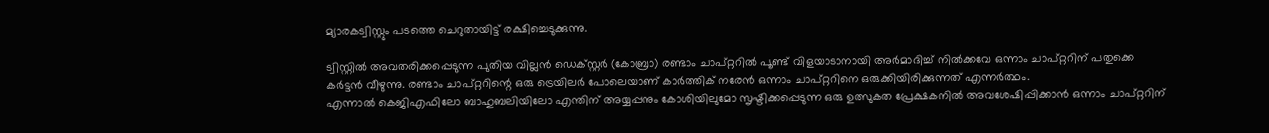മ്യാരകട്വിസ്റ്റും പടത്തെ ചെറുതായിട്ട് രക്ഷിച്ചെടുക്കുന്നു.

ട്വിസ്റ്റിൽ അവതരിക്കപ്പെടുന്ന പുതിയ വില്ലൻ ഡെക്സ്റ്റർ (കോബ്രാ) രണ്ടാം ചാപ്റ്ററിൽ പൂണ്ട് വിളയാടാനായി അർമാദിച്ച് നിൽക്കവേ ഒന്നാം ചാപ്റ്ററിന് പതുക്കെ കർട്ടൻ വീഴുന്നു. രണ്ടാം ചാപ്റ്ററിന്റെ ഒരു ട്രെയിലർ പോലെയാണ് കാർത്തിക് നരേൻ ഒന്നാം ചാപ്റ്ററിനെ ഒരുക്കിയിരിക്കുന്നത് എന്നർത്ഥം.
എന്നാൽ കെജിഎഫിലോ ബാഹുബലിയിലോ എന്തിന് അയ്യപ്പനും കോശിയിലുമോ സൃഷ്ടിക്കപ്പെടുന്ന ഒരു ഉത്സുകത പ്രേക്ഷകനിൽ അവശേഷിപ്പിക്കാൻ ഒന്നാം ചാപ്റ്ററിന്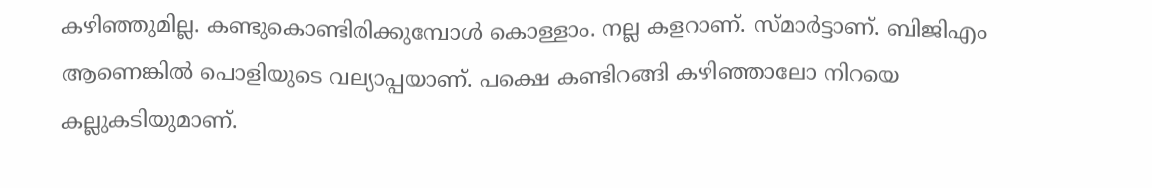കഴിഞ്ഞുമില്ല. കണ്ടുകൊണ്ടിരിക്കുമ്പോൾ കൊള്ളാം. നല്ല കളറാണ്. സ്മാർട്ടാണ്. ബിജിഎം ആണെങ്കിൽ പൊളിയുടെ വല്യാപ്പയാണ്. പക്ഷെ കണ്ടിറങ്ങി കഴിഞ്ഞാലോ നിറയെ കല്ലുകടിയുമാണ്.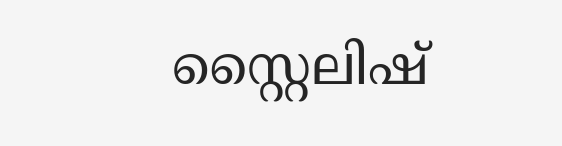സ്റ്റൈലിഷ്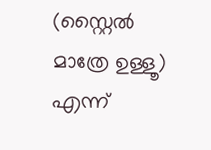(സ്റ്റൈൽ മാത്രേ ഉള്ളൂ) എന്ന്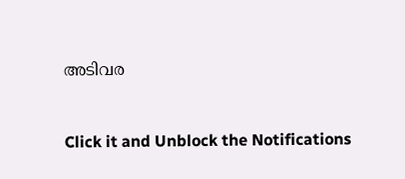അടിവര


Click it and Unblock the Notifications